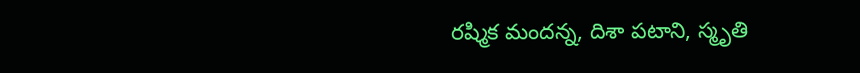రష్మిక మందన్న, దిశా పటాని, స్మృతి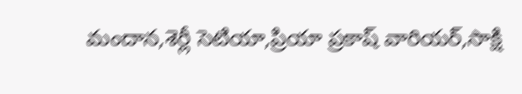మందాన,శెర్లీ సెటియా,ప్రియా ప్రకాష్ వారియర్,సాక్షి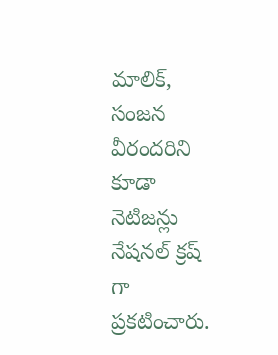మాలిక్, సంజన వీరందరిని కూడా నెటిజన్లు నేషనల్ క్రష్ గా ప్రకటించారు.